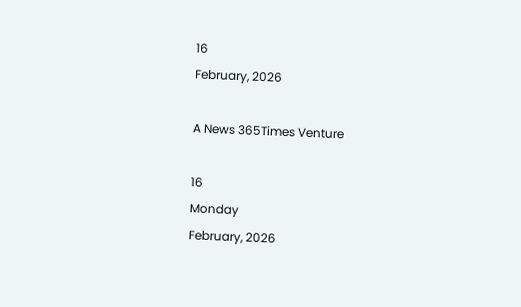16
February, 2026

A News 365Times Venture

16
Monday
February, 2026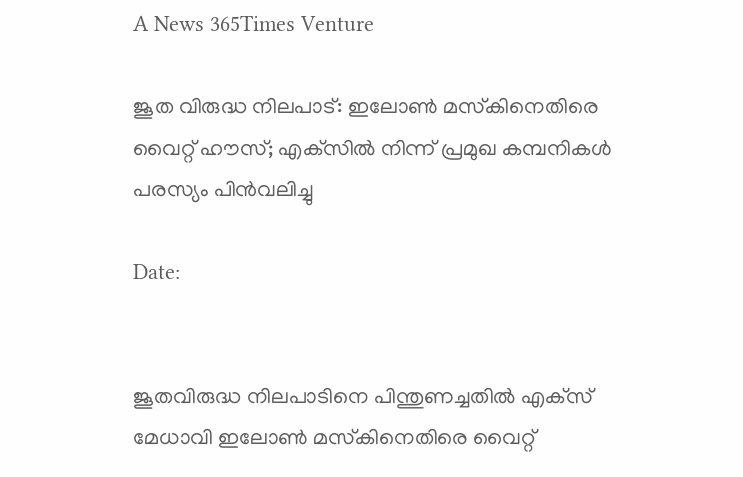A News 365Times Venture

ജൂത വിരുദ്ധ നിലപാട്: ഇലോണ്‍ മസ്‌കിനെതിരെ വൈറ്റ് ഹൗസ്; എക്‌സില്‍ നിന്ന് പ്രമുഖ കമ്പനികള്‍ പരസ്യം പിന്‍വലിച്ചു

Date:


ജൂതവിരുദ്ധ നിലപാടിനെ പിന്തുണച്ചതില്‍ എക്‌സ് മേധാവി ഇലോണ്‍ മസ്‌കിനെതിരെ വൈറ്റ്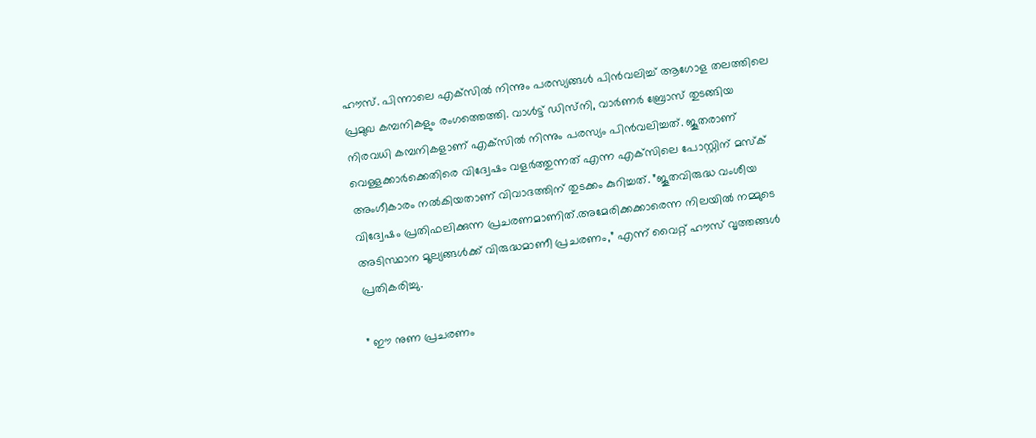ഹൗസ്. പിന്നാലെ എക്‌സില്‍ നിന്നും പരസ്യങ്ങള്‍ പിന്‍വലിച്ച് ആഗോള തലത്തിലെ പ്രമുഖ കമ്പനികളും രംഗത്തെത്തി. വാള്‍ട്ട് ഡിസ്‌നി, വാര്‍ണര്‍ ബ്രോസ് തുടങ്ങിയ നിരവധി കമ്പനികളാണ് എക്‌സില്‍ നിന്നും പരസ്യം പിന്‍വലിച്ചത്. ജൂതരാണ് വെള്ളക്കാര്‍ക്കെതിരെ വിദ്വേഷം വളര്‍ത്തുന്നത് എന്ന എക്‌സിലെ പോസ്റ്റിന് മസ്‌ക് അംഗീകാരം നല്‍കിയതാണ് വിവാദത്തിന് തുടക്കം കുറിച്ചത്. ”ജൂതവിരുദ്ധ വംശീയ വിദ്വേഷം പ്രതിഫലിക്കുന്ന പ്രചരണമാണിത്.അമേരിക്കക്കാരെന്ന നിലയില്‍ നമ്മുടെ അടിസ്ഥാന മൂല്യങ്ങള്‍ക്ക് വിരുദ്ധമാണീ പ്രചരണം,” എന്ന് വൈറ്റ് ഹൗസ് വൃത്തങ്ങള്‍ പ്രതികരിച്ചു.

” ഈ നുണ പ്രചരണം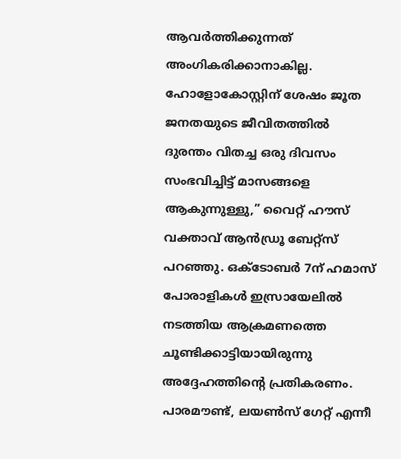ആവര്‍ത്തിക്കുന്നത് അംഗികരിക്കാനാകില്ല. ഹോളോകോസ്റ്റിന് ശേഷം ജൂത ജനതയുടെ ജീവിതത്തില്‍ ദുരന്തം വിതച്ച ഒരു ദിവസം സംഭവിച്ചിട്ട് മാസങ്ങളെ ആകുന്നുള്ളു,” വൈറ്റ് ഹൗസ് വക്താവ് ആന്‍ഡ്രൂ ബേറ്റ്‌സ് പറഞ്ഞു. ഒക്ടോബര്‍ 7ന് ഹമാസ് പോരാളികള്‍ ഇസ്രായേലില്‍ നടത്തിയ ആക്രമണത്തെ ചൂണ്ടിക്കാട്ടിയായിരുന്നു അദ്ദേഹത്തിന്റെ പ്രതികരണം. പാരമൗണ്ട്, ലയണ്‍സ് ഗേറ്റ് എന്നീ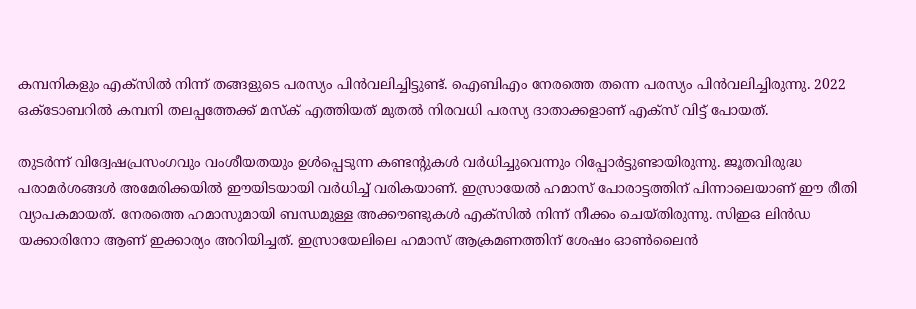കമ്പനികളും എക്‌സില്‍ നിന്ന് തങ്ങളുടെ പരസ്യം പിന്‍വലിച്ചിട്ടുണ്ട്. ഐബിഎം നേരത്തെ തന്നെ പരസ്യം പിന്‍വലിച്ചിരുന്നു. 2022 ഒക്ടോബറില്‍ കമ്പനി തലപ്പത്തേക്ക് മസ്‌ക് എത്തിയത് മുതല്‍ നിരവധി പരസ്യ ദാതാക്കളാണ് എക്‌സ് വിട്ട് പോയത്.

തുടര്‍ന്ന് വിദ്വേഷപ്രസംഗവും വംശീയതയും ഉള്‍പ്പെടുന്ന കണ്ടന്റുകള്‍ വര്‍ധിച്ചുവെന്നും റിപ്പോര്‍ട്ടുണ്ടായിരുന്നു. ജൂതവിരുദ്ധ പരാമര്‍ശങ്ങള്‍ അമേരിക്കയില്‍ ഈയിടയായി വര്‍ധിച്ച് വരികയാണ്. ഇസ്രായേല്‍ ഹമാസ് പോരാട്ടത്തിന് പിന്നാലെയാണ് ഈ രീതി വ്യാപകമായത്. നേരത്തെ ഹമാസുമായി ബന്ധമുള്ള അക്കൗണ്ടുകള്‍ എക്സില്‍ നിന്ന് നീക്കം ചെയ്തിരുന്നു. സിഇഒ ലിന്‍ഡ യക്കാരിനോ ആണ് ഇക്കാര്യം അറിയിച്ചത്. ഇസ്രായേലിലെ ഹമാസ് ആക്രമണത്തിന് ശേഷം ഓണ്‍ലൈന്‍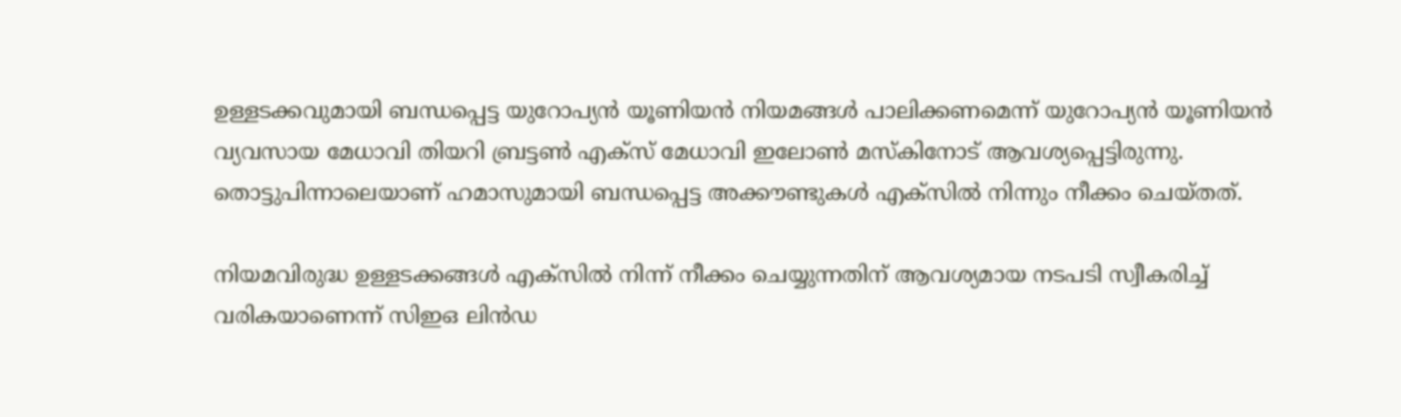ഉള്ളടക്കവുമായി ബന്ധപ്പെട്ട യുറോപ്യന്‍ യൂണിയന്‍ നിയമങ്ങള്‍ പാലിക്കണമെന്ന് യുറോപ്യന്‍ യൂണിയന്‍ വ്യവസായ മേധാവി തിയറി ബ്രട്ടണ്‍ എക്സ് മേധാവി ഇലോണ്‍ മസ്‌കിനോട് ആവശ്യപ്പെട്ടിരുന്നു. തൊട്ടുപിന്നാലെയാണ് ഹമാസുമായി ബന്ധപ്പെട്ട അക്കൗണ്ടുകള്‍ എക്സില്‍ നിന്നും നീക്കം ചെയ്തത്.

നിയമവിരുദ്ധ ഉള്ളടക്കങ്ങള്‍ എക്സില്‍ നിന്ന് നീക്കം ചെയ്യുന്നതിന് ആവശ്യമായ നടപടി സ്വീകരിച്ച് വരികയാണെന്ന് സിഇഒ ലിന്‍ഡ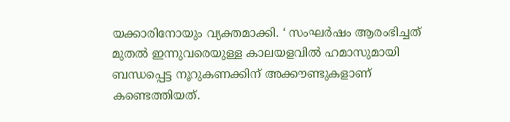യക്കാരിനോയും വ്യക്തമാക്കി. ‘ സംഘര്‍ഷം ആരംഭിച്ചത് മുതല്‍ ഇന്നുവരെയുള്ള കാലയളവില്‍ ഹമാസുമായി ബന്ധപ്പെട്ട നൂറുകണക്കിന് അക്കൗണ്ടുകളാണ് കണ്ടെത്തിയത്.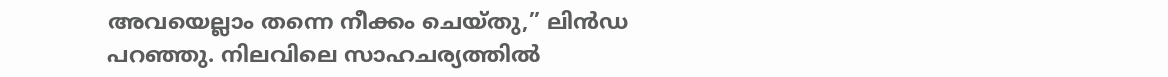അവയെല്ലാം തന്നെ നീക്കം ചെയ്തു,” ലിന്‍ഡ പറഞ്ഞു. നിലവിലെ സാഹചര്യത്തില്‍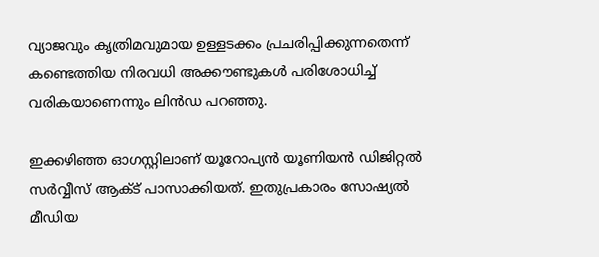വ്യാജവും കൃത്രിമവുമായ ഉള്ളടക്കം പ്രചരിപ്പിക്കുന്നതെന്ന് കണ്ടെത്തിയ നിരവധി അക്കൗണ്ടുകള്‍ പരിശോധിച്ച് വരികയാണെന്നും ലിന്‍ഡ പറഞ്ഞു.

ഇക്കഴിഞ്ഞ ഓഗസ്റ്റിലാണ് യൂറോപ്യന്‍ യൂണിയന്‍ ഡിജിറ്റല്‍ സര്‍വ്വീസ് ആക്ട് പാസാക്കിയത്. ഇതുപ്രകാരം സോഷ്യല്‍ മീഡിയ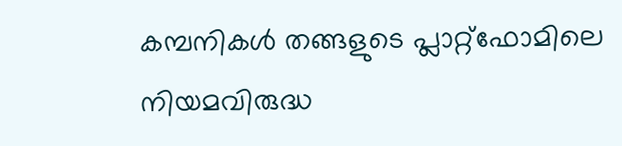കമ്പനികള്‍ തങ്ങളുടെ പ്ലാറ്റ്ഫോമിലെ നിയമവിരുദ്ധ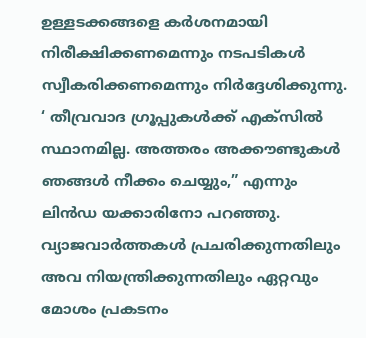ഉള്ളടക്കങ്ങളെ കര്‍ശനമായി നിരീക്ഷിക്കണമെന്നും നടപടികള്‍ സ്വീകരിക്കണമെന്നും നിര്‍ദ്ദേശിക്കുന്നു. ‘ തീവ്രവാദ ഗ്രൂപ്പുകള്‍ക്ക് എക്സില്‍ സ്ഥാനമില്ല. അത്തരം അക്കൗണ്ടുകള്‍ ഞങ്ങള്‍ നീക്കം ചെയ്യും,” എന്നും ലിന്‍ഡ യക്കാരിനോ പറഞ്ഞു. വ്യാജവാര്‍ത്തകള്‍ പ്രചരിക്കുന്നതിലും അവ നിയന്ത്രിക്കുന്നതിലും ഏറ്റവും മോശം പ്രകടനം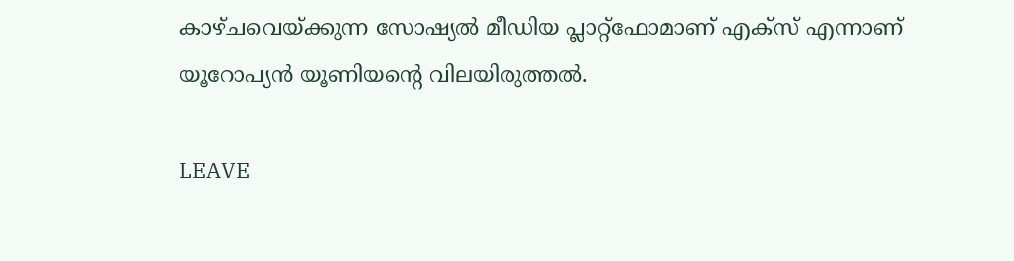കാഴ്ചവെയ്ക്കുന്ന സോഷ്യല്‍ മീഡിയ പ്ലാറ്റ്ഫോമാണ് എക്സ് എന്നാണ് യൂറോപ്യന്‍ യൂണിയന്റെ വിലയിരുത്തല്‍.

LEAVE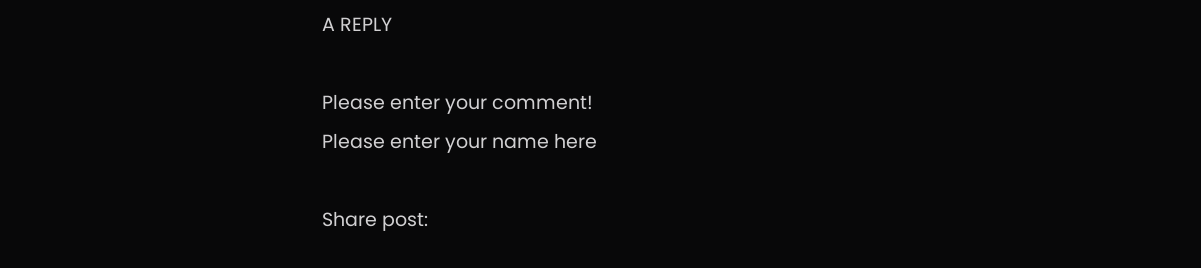A REPLY

Please enter your comment!
Please enter your name here

Share post: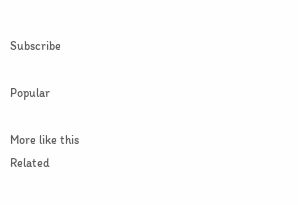Subscribe

Popular

More like this
Related